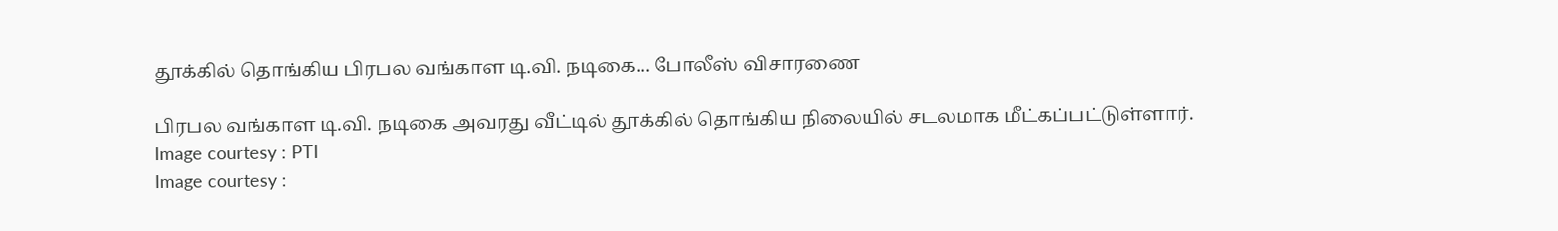தூக்கில் தொங்கிய பிரபல வங்காள டி.வி. நடிகை... போலீஸ் விசாரணை

பிரபல வங்காள டி.வி. நடிகை அவரது வீட்டில் தூக்கில் தொங்கிய நிலையில் சடலமாக மீட்கப்பட்டுள்ளார்.
Image courtesy : PTI
Image courtesy :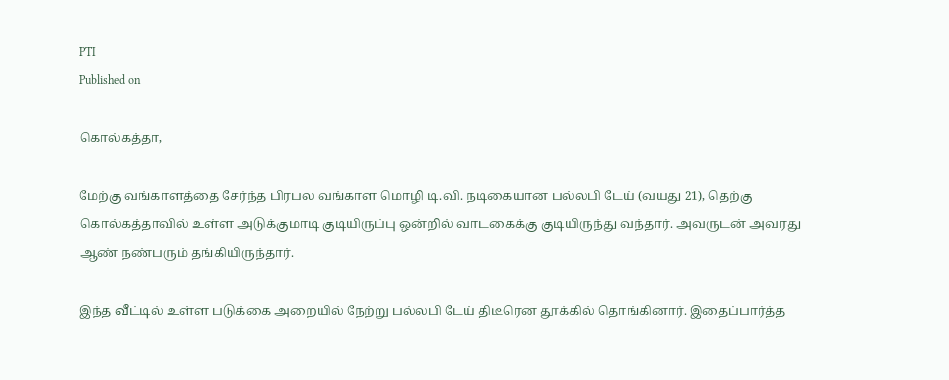PTI
Published on

கொல்கத்தா,

மேற்கு வங்காளத்தை சேர்ந்த பிரபல வங்காள மொழி டி.வி. நடிகையான பல்லபி டேய் (வயது 21), தெற்கு கொல்கத்தாவில் உள்ள அடுக்குமாடி குடியிருப்பு ஒன்றில் வாடகைக்கு குடியிருந்து வந்தார். அவருடன் அவரது ஆண் நண்பரும் தங்கியிருந்தார்.

இந்த வீட்டில் உள்ள படுக்கை அறையில் நேற்று பல்லபி டேய் திடீரென தூக்கில் தொங்கினார். இதைப்பார்த்த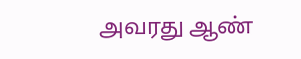அவரது ஆண்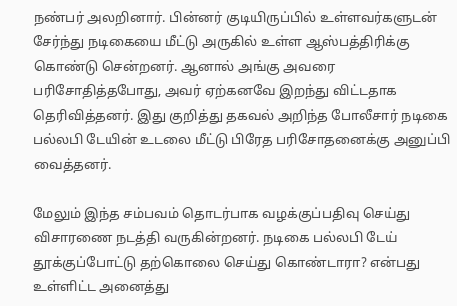நண்பர் அலறினார். பின்னர் குடியிருப்பில் உள்ளவர்களுடன் சேர்ந்து நடிகையை மீட்டு அருகில் உள்ள ஆஸ்பத்திரிக்கு கொண்டு சென்றனர். ஆனால் அங்கு அவரை பரிசோதித்தபோது, அவர் ஏற்கனவே இறந்து விட்டதாக தெரிவித்தனர். இது குறித்து தகவல் அறிந்த போலீசார் நடிகை பல்லபி டேயின் உடலை மீட்டு பிரேத பரிசோதனைக்கு அனுப்பி வைத்தனர்.

மேலும் இந்த சம்பவம் தொடர்பாக வழக்குப்பதிவு செய்து விசாரணை நடத்தி வருகின்றனர். நடிகை பல்லபி டேய் தூக்குப்போட்டு தற்கொலை செய்து கொண்டாரா? என்பது உள்ளிட்ட அனைத்து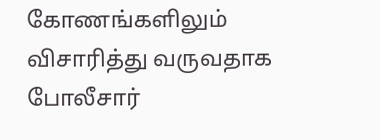கோணங்களிலும் விசாரித்து வருவதாக போலீசார்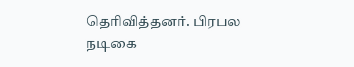தெரிவித்தனர். பிரபல நடிகை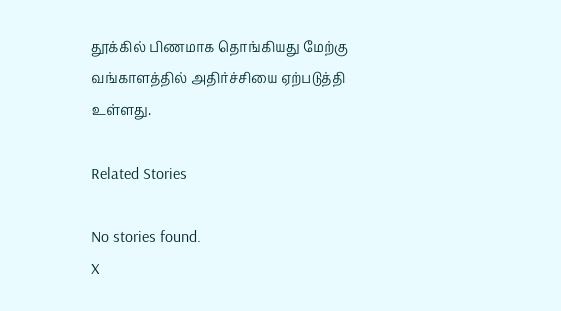தூக்கில் பிணமாக தொங்கியது மேற்கு வங்காளத்தில் அதிர்ச்சியை ஏற்படுத்தி உள்ளது.

Related Stories

No stories found.
X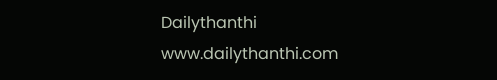Dailythanthi
www.dailythanthi.com